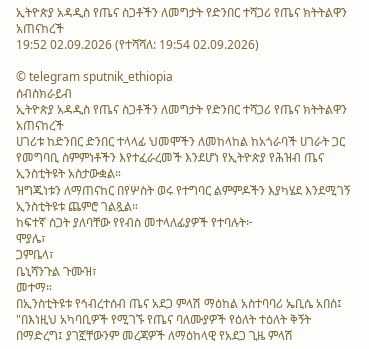ኢትዮጵያ አዳዲስ የጤና ስጋቶችን ለመግታት የድንበር ተሻጋሪ የጤና ክትትልዋን አጠናከረች
19:52 02.09.2026 (የተሻሻለ: 19:54 02.09.2026)

© telegram sputnik_ethiopia
ሰብስክራይብ
ኢትዮጵያ አዳዲስ የጤና ስጋቶችን ለመግታት የድንበር ተሻጋሪ የጤና ክትትልዋን አጠናከረች
ሀገሪቱ ከድንበር ድንበር ተላላፊ ህመሞችን ለመከላከል ከአጎራባች ሀገራት ጋር የመግባቢ ስምምነቶችን እየተፈራረመች እንደሆነ የኢትዮጵያ የሕዝብ ጤና ኢንስቲትዩት አስታውቋል።
ዝግጁነቱን ለማጠናከር በየሦስት ወሩ የተግባር ልምምዶችን እያካሄደ እንደሚገኝ ኢንስቲትዩቱ ጨምሮ ገልጿል።
ከፍተኛ ስጋት ያለባቸው የየብስ መተላለፊያዎች የተባሉት፦
ሞያሌ፣
ጋምቤላ፣
ቤኒሻንጉል ጉሙዝ፣
መተማ።
በኢንስቲትዩቱ የኅብረተሰብ ጤና አደጋ ምላሽ ማዕከል አስተባባሪ ኤቢሴ አበሰ፤ "በእነዚህ አካባቢዎች የሚገኙ የጤና ባለሙያዎች የዕለት ተዕለት ቅኝት በማድረግ፤ ያገኟቸውንም መረጃዎች ለማዕከላዊ የአደጋ ጊዜ ምላሽ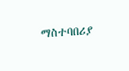ማስተባበሪያ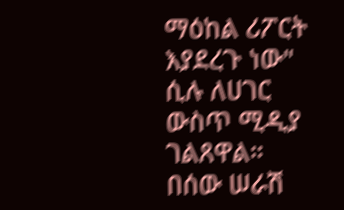ማዕከል ሪፖርት እያደረጉ ነው" ሲሉ ለሀገር ውስጥ ሚዲያ ገልጸዋል።
በሰው ሠራሽ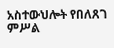አስተውህሎት የበለጸገ ምሥል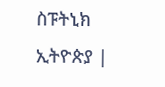ስፑትኒክ ኢትዮጵያ |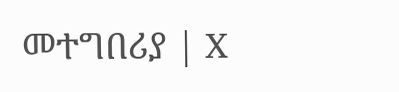መተግበሪያ | X